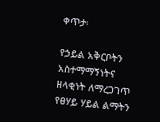ቀጥታ፡

የኃይል አቅርቦትን አስተማማኝነትና ዘላቂነት ለማረጋገጥ የፀሃይ ሃይል ልማትን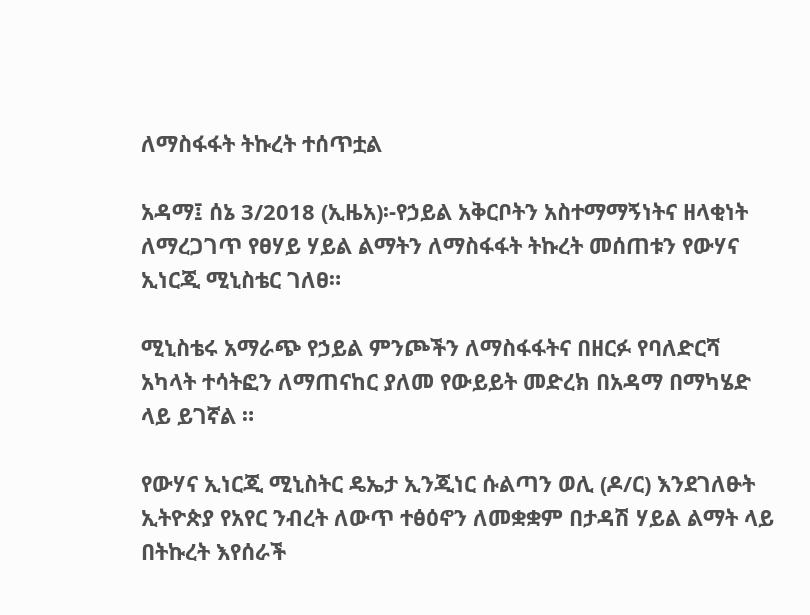ለማስፋፋት ትኩረት ተሰጥቷል

አዳማ፤ ሰኔ 3/2018 (ኢዜአ)፡-የኃይል አቅርቦትን አስተማማኝነትና ዘላቂነት ለማረጋገጥ የፀሃይ ሃይል ልማትን ለማስፋፋት ትኩረት መሰጠቱን የውሃና ኢነርጂ ሚኒስቴር ገለፀ።

ሚኒስቴሩ አማራጭ የኃይል ምንጮችን ለማስፋፋትና በዘርፉ የባለድርሻ አካላት ተሳትፎን ለማጠናከር ያለመ የውይይት መድረክ በአዳማ በማካሄድ ላይ ይገኛል ።

የውሃና ኢነርጂ ሚኒስትር ዴኤታ ኢንጂነር ሱልጣን ወሊ (ዶ/ር) እንደገለፁት ኢትዮጵያ የአየር ንብረት ለውጥ ተፅዕኖን ለመቋቋም በታዳሽ ሃይል ልማት ላይ በትኩረት እየሰራች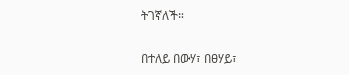ትገኛለች።

በተለይ በውሃ፣ በፀሃይ፣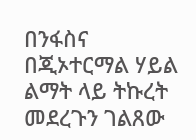በንፋስና በጂኦተርማል ሃይል ልማት ላይ ትኩረት መደረጉን ገልጸው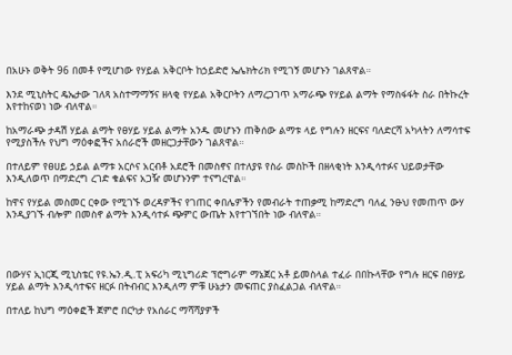በአሁኑ ወቅት 96 በመቶ የሚሆነው የሃይል አቅርቦት ከኃይድሮ ኤሌክትሪክ የሚገኝ መሆኑን ገልጸዋል።

እንደ ሚኒስትር ዴኤታው ገለጻ አስተማማኝና ዘላቂ የሃይል አቅርቦትን ለማረጋገጥ አማራጭ የሃይል ልማት የማስፋፋት ስራ በትኩረት እየተከናወነ ነው ብለዋል።

ከአማራጭ ታዳሽ ሃይል ልማት የፀሃይ ሃይል ልማት አንዱ መሆኑን ጠቅሰው ልማቱ ላይ የግሉን ዘርፍና ባለድርሻ አካላትን ለማሳተፍ የሚያስችሉ የህግ ማዕቀፎችና አሰራሮች መዘርጋታቸውን ገልጸዋል።

በተለይም የፀሀይ ኃይል ልማቱ አርሶና አርብቶ አደሮች በመስኖና በተለያዩ የስራ መስኮች በዘላቂነት እንዲሳተፉና ህይወታቸው እንዲለወጥ በማድረግ ረገድ ቁልፍና አጋዥ መሆኑንም ተናግረዋል።

ከዋና የሃይል መስመር ርቀው የሚገኙ ወረዳዎችና የገጠር ቀበሌዎችን የመብራት ተጠቃሚ ከማድረግ ባለፈ ንፁህ የመጠጥ ውሃ እንዲያገኙ ብሎም በመስኖ ልማት እንዲሳተፉ ጭምር ውጤት እየተገኘበት ነው ብለዋል።




በውሃና ኢነርጂ ሚኒስቴር የዩ.ኤን.ዲ.ፒ አፍሪካ ሚኒግሪድ ፕሮግራም ማኔጀር አቶ ይመስላል ተፈራ በበኩላቸው የግሉ ዘርፍ በፀሃይ ሃይል ልማት እንዲሳተፍና ዘርፉ በትብብር እንዲለማ ምቹ ሁኔታን መፍጠር ያስፈልጋል ብለዋል።

በተለይ ከህግ ማዕቀፎች ጀምሮ በርካታ የአሰራር ማሻሻያዎች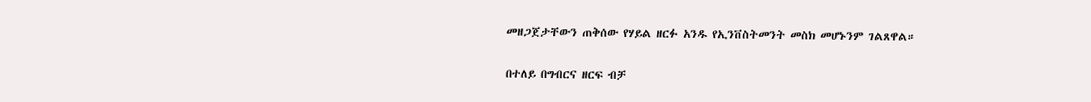መዘጋጀታቸውን ጠቅሰው የሃይል ዘርፉ አንዱ የኢንቨስትመንት መስክ መሆኑንም ገልጸዋል።

በተለይ በግብርና ዘርፍ ብቻ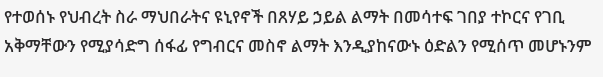የተወሰኑ የህብረት ስራ ማህበራትና ዩኒየኖች በጸሃይ ኃይል ልማት በመሳተፍ ገበያ ተኮርና የገቢ አቅማቸውን የሚያሳድግ ሰፋፊ የግብርና መስኖ ልማት እንዲያከናውኑ ዕድልን የሚሰጥ መሆኑንም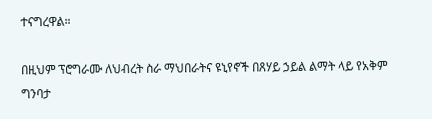ተናግረዋል።

በዚህም ፕሮግራሙ ለህብረት ስራ ማህበራትና ዩኒየኖች በጸሃይ ኃይል ልማት ላይ የአቅም ግንባታ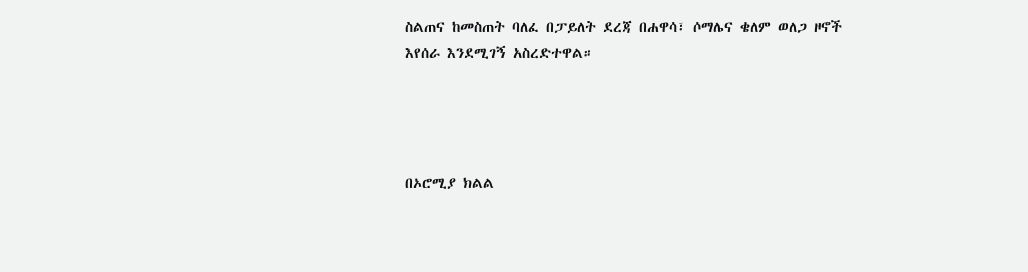ስልጠና ከመስጠት ባለፈ በፓይለት ደረጃ በሐዋሳ፣ ሶማሌና ቄለም ወለጋ ዞኖች እየሰራ እንደሚገኝ አስረድተዋል።




በኦሮሚያ ክልል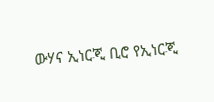ውሃና ኢነርጂ ቢሮ የኢነርጂ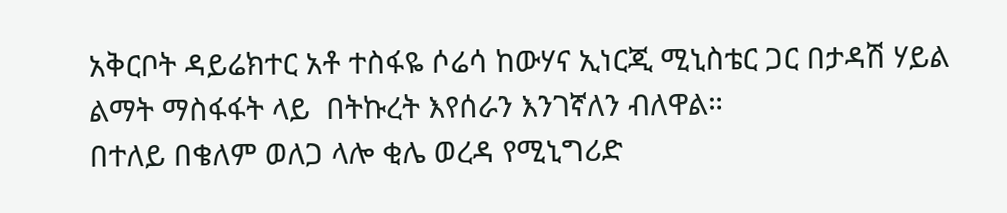አቅርቦት ዳይሬክተር አቶ ተስፋዬ ሶሬሳ ከውሃና ኢነርጂ ሚኒስቴር ጋር በታዳሽ ሃይል ልማት ማስፋፋት ላይ  በትኩረት እየሰራን እንገኛለን ብለዋል።
በተለይ በቄለም ወለጋ ላሎ ቂሌ ወረዳ የሚኒግሪድ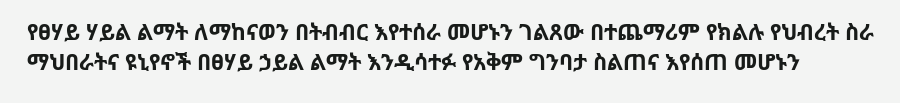የፀሃይ ሃይል ልማት ለማከናወን በትብብር እየተሰራ መሆኑን ገልጸው በተጨማሪም የክልሉ የህብረት ስራ ማህበራትና ዩኒየኖች በፀሃይ ኃይል ልማት እንዲሳተፉ የአቅም ግንባታ ስልጠና እየሰጠ መሆኑን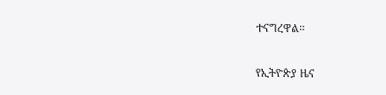ተናግረዋል።

የኢትዮጵያ ዜና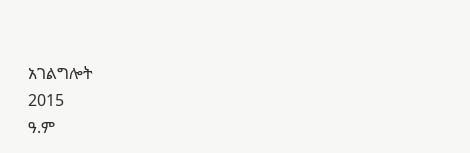አገልግሎት
2015
ዓ.ም